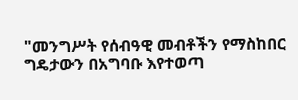"መንግሥት የሰብዓዊ መብቶችን የማስከበር ግዴታውን በአግባቡ እየተወጣ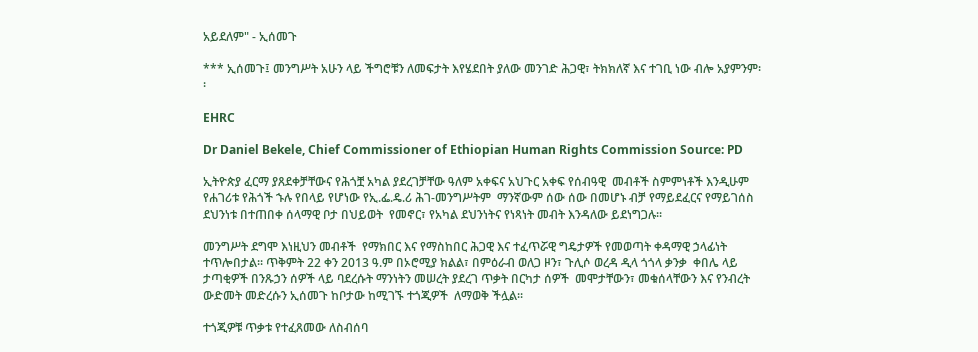አይደለም" - ኢሰመጉ

*** ኢሰመጉ፤ መንግሥት አሁን ላይ ችግሮቹን ለመፍታት እየሄደበት ያለው መንገድ ሕጋዊ፣ ትክክለኛ እና ተገቢ ነው ብሎ አያምንም፡፡

EHRC

Dr Daniel Bekele, Chief Commissioner of Ethiopian Human Rights Commission Source: PD

ኢትዮጵያ ፈርማ ያጸደቀቻቸውና የሕጎቿ አካል ያደረገቻቸው ዓለም አቀፍና አህጉር አቀፍ የሰብዓዊ  መብቶች ስምምነቶች እንዲሁም የሐገሪቱ የሕጎች ኁሉ የበላይ የሆነው የኢ.ፌ.ዴ.ሪ ሕገ-መንግሥትም  ማንኛውም ሰው ሰው በመሆኑ ብቻ የማይደፈርና የማይገሰስ ደህንነቱ በተጠበቀ ሰላማዊ ቦታ በህይወት  የመኖር፣ የአካል ደህንነትና የነጻነት መብት እንዳለው ይደነግጋሉ፡፡

መንግሥት ደግሞ እነዚህን መብቶች  የማክበር እና የማስከበር ሕጋዊ እና ተፈጥሯዊ ግዴታዎች የመወጣት ቀዳማዊ ኃላፊነት ተጥሎበታል፡፡ ጥቅምት 22 ቀን 2013 ዓ.ም በኦሮሚያ ክልል፣ በምዕራብ ወለጋ ዞን፣ ጉሊሶ ወረዳ ዲላ ጎጎላ ቃንቃ  ቀበሌ ላይ ታጣቂዎች በንጹኃን ሰዎች ላይ ባደረሱት ማንነትን መሠረት ያደረገ ጥቃት በርካታ ሰዎች  መሞታቸውን፣ መቁሰላቸውን እና የንብረት ውድመት መድረሱን ኢሰመጉ ከቦታው ከሚገኙ ተጎጂዎች  ለማወቅ ችሏል፡፡

ተጎጂዎቹ ጥቃቱ የተፈጸመው ለስብሰባ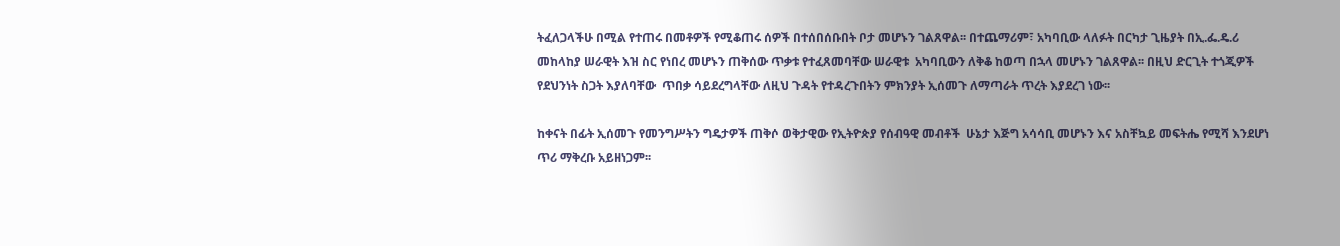ትፈለጋላችሁ በሚል የተጠሩ በመቶዎች የሚቆጠሩ ሰዎች በተሰበሰቡበት ቦታ መሆኑን ገልጸዋል፡፡ በተጨማሪም፣ አካባቢው ላለፉት በርካታ ጊዜያት በኢ.ፌ.ዴ.ሪ መከላከያ ሠራዊት እዝ ስር የነበረ መሆኑን ጠቅሰው ጥቃቱ የተፈጸመባቸው ሠራዊቱ  አካባቢውን ለቅቆ ከወጣ በኋላ መሆኑን ገልጸዋል፡፡ በዚህ ድርጊት ተጎጂዎች የደህንነት ስጋት እያለባቸው  ጥበቃ ሳይደረግላቸው ለዚህ ጉዳት የተዳረጉበትን ምክንያት ኢሰመጉ ለማጣራት ጥረት እያደረገ ነው፡፡

ከቀናት በፊት ኢሰመጉ የመንግሥትን ግዴታዎች ጠቅሶ ወቅታዊው የኢትዮጵያ የሰብዓዊ መብቶች  ሁኔታ እጅግ አሳሳቢ መሆኑን እና አስቸኳይ መፍትሔ የሚሻ እንደሆነ ጥሪ ማቅረቡ አይዘነጋም፡፡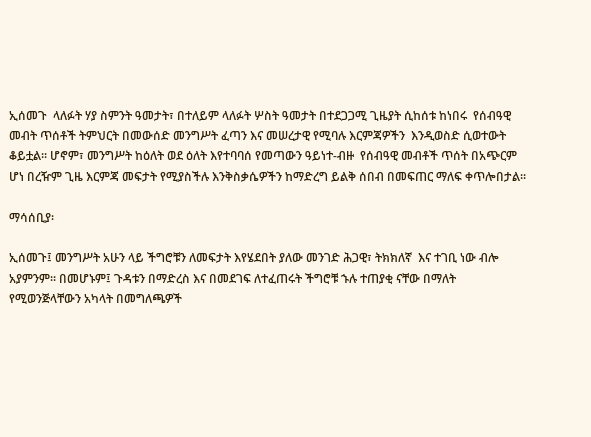ኢሰመጉ  ላለፉት ሃያ ስምንት ዓመታት፣ በተለይም ላለፉት ሦስት ዓመታት በተደጋጋሚ ጊዜያት ሲከሰቱ ከነበሩ  የሰብዓዊ መብት ጥሰቶች ትምህርት በመውሰድ መንግሥት ፈጣን እና መሠረታዊ የሚባሉ እርምጃዎችን  እንዲወስድ ሲወተውት ቆይቷል፡፡ ሆኖም፣ መንግሥት ከዕለት ወደ ዕለት እየተባባሰ የመጣውን ዓይነተ-ብዙ  የሰብዓዊ መብቶች ጥሰት በአጭርም ሆነ በረዥም ጊዜ እርምጃ መፍታት የሚያስችሉ እንቅስቃሴዎችን ከማድረግ ይልቅ ሰበብ በመፍጠር ማለፍ ቀጥሎበታል፡፡

ማሳሰቢያ፡

ኢሰመጉ፤ መንግሥት አሁን ላይ ችግሮቹን ለመፍታት እየሄደበት ያለው መንገድ ሕጋዊ፣ ትክክለኛ  እና ተገቢ ነው ብሎ አያምንም፡፡ በመሆኑም፤ ጉዳቱን በማድረስ እና በመደገፍ ለተፈጠሩት ችግሮቹ ኁሉ ተጠያቂ ናቸው በማለት የሚወንጅላቸውን አካላት በመግለጫዎች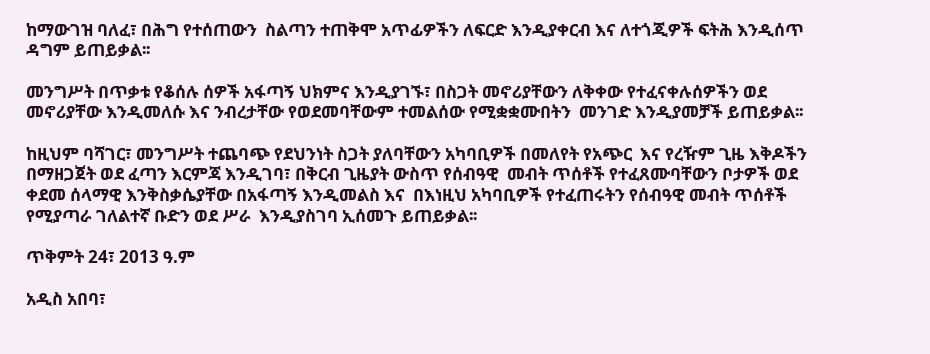ከማውገዝ ባለፈ፣ በሕግ የተሰጠውን  ስልጣን ተጠቅሞ አጥፊዎችን ለፍርድ እንዲያቀርብ እና ለተጎጂዎች ፍትሕ እንዲሰጥ ዳግም ይጠይቃል፡፡

መንግሥት በጥቃቱ የቆሰሉ ሰዎች አፋጣኝ ህክምና እንዲያገኙ፣ በስጋት መኖሪያቸውን ለቅቀው የተፈናቀሉሰዎችን ወደ መኖሪያቸው እንዲመለሱ እና ንብረታቸው የወደመባቸውም ተመልሰው የሚቋቋሙበትን  መንገድ እንዲያመቻች ይጠይቃል፡፡

ከዚህም ባሻገር፣ መንግሥት ተጨባጭ የደህንነት ስጋት ያለባቸውን አካባቢዎች በመለየት የአጭር  እና የረዥም ጊዜ እቅዶችን በማዘጋጀት ወደ ፈጣን እርምጃ እንዲገባ፣ በቅርብ ጊዜያት ውስጥ የሰብዓዊ  መብት ጥሰቶች የተፈጸሙባቸውን ቦታዎች ወደ ቀደመ ሰላማዊ እንቅስቃሴያቸው በአፋጣኝ እንዲመልስ እና  በእነዚህ አካባቢዎች የተፈጠሩትን የሰብዓዊ መብት ጥሰቶች የሚያጣራ ገለልተኛ ቡድን ወደ ሥራ  እንዲያስገባ ኢሰመጉ ይጠይቃል፡፡

ጥቅምት 24፣ 2013 ዓ.ም

አዲስ አበባ፣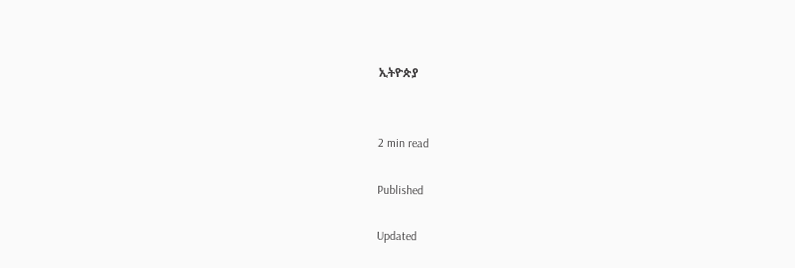ኢትዮጵያ


2 min read

Published

Updated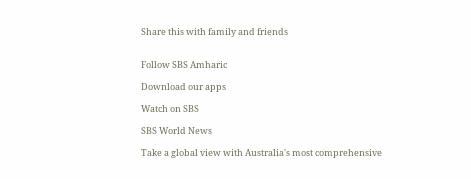Share this with family and friends


Follow SBS Amharic

Download our apps

Watch on SBS

SBS World News

Take a global view with Australia's most comprehensive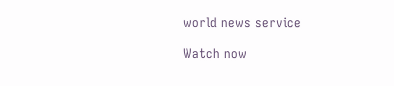world news service

Watch now